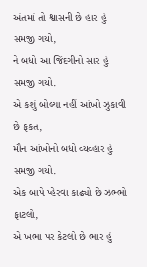અંતમાં તો શ્વાસની છે હાર હું સમજી ગયો,
ને બધો આ જિંદગીનો સાર હું સમજી ગયો.
એ કશું બોલ્યા નહીં આંખો ઝુકાવી છે ફકત,
મૌન આંખોનો બધો વ્યવ્હાર હું સમજી ગયો.
એક બાપે પ્હેરવા કાઢ્યો છે ઝભ્ભો ફાટલો,
એ ખભા પર કેટલો છે ભાર હું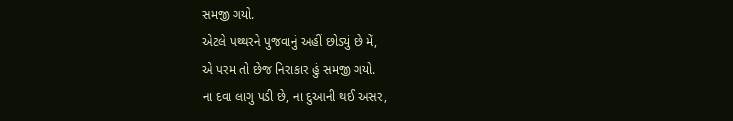સમજી ગયો.
એટલે પથ્થરને પુજવાનું અહીં છોડ્યું છે મેં,
એ પરમ તો છેજ નિરાકાર હું સમજી ગયો.
ના દવા લાગુ પડી છે, ના દુઆની થઈ અસર,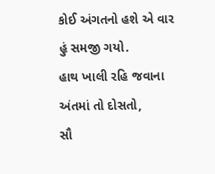કોઈ અંગતનો હશે એ વાર હું સમજી ગયો.
હાથ ખાલી રહિ જવાના અંતમાં તો દોસતો,
સૌ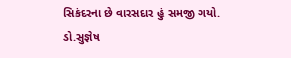સિકંદરના છે વારસદાર હું સમજી ગયો.
ડો.સુજ્ઞેષ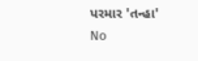પરમાર 'તન્હા'
No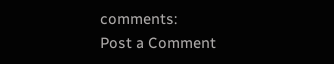comments:
Post a Comment